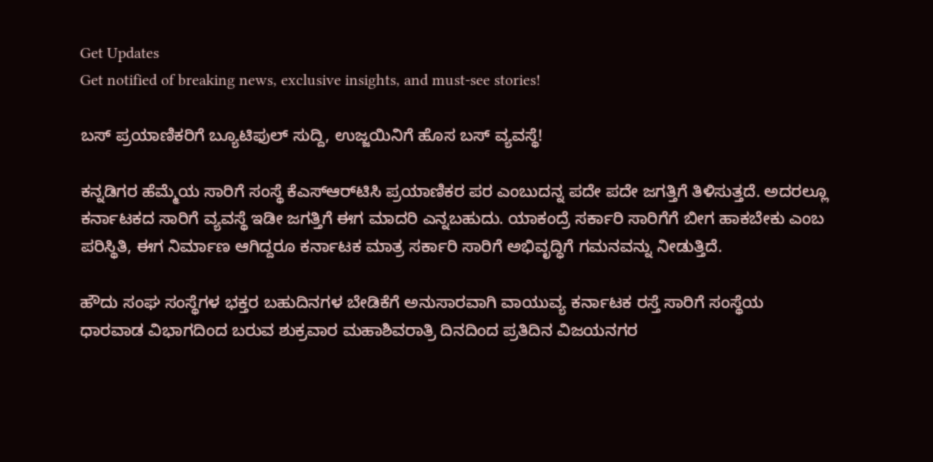Get Updates
Get notified of breaking news, exclusive insights, and must-see stories!

ಬಸ್ ಪ್ರಯಾಣಿಕರಿಗೆ ಬ್ಯೂಟಿಫುಲ್ ಸುದ್ದಿ, ಉಜ್ಜಯಿನಿಗೆ ಹೊಸ ಬಸ್ ವ್ಯವಸ್ಥೆ!

ಕನ್ನಡಿಗರ ಹೆಮ್ಮೆಯ ಸಾರಿಗೆ ಸಂಸ್ಥೆ ಕೆಎಸ್‌ಆರ್‌ಟಿಸಿ ಪ್ರಯಾಣಿಕರ ಪರ ಎಂಬುದನ್ನ ಪದೇ ಪದೇ ಜಗತ್ತಿಗೆ ತಿಳಿಸುತ್ತದೆ. ಅದರಲ್ಲೂ ಕರ್ನಾಟಕದ ಸಾರಿಗೆ ವ್ಯವಸ್ಥೆ ಇಡೀ ಜಗತ್ತಿಗೆ ಈಗ ಮಾದರಿ ಎನ್ನಬಹುದು. ಯಾಕಂದ್ರೆ ಸರ್ಕಾರಿ ಸಾರಿಗೆಗೆ ಬೀಗ ಹಾಕಬೇಕು ಎಂಬ ಪರಿಸ್ಥಿತಿ, ಈಗ ನಿರ್ಮಾಣ ಆಗಿದ್ದರೂ ಕರ್ನಾಟಕ ಮಾತ್ರ ಸರ್ಕಾರಿ ಸಾರಿಗೆ ಅಭಿವೃದ್ಧಿಗೆ ಗಮನವನ್ನು ನೀಡುತ್ತಿದೆ.

ಹೌದು ಸಂಘ ಸಂಸ್ಥೆಗಳ ಭಕ್ತರ ಬಹುದಿನಗಳ ಬೇಡಿಕೆಗೆ ಅನುಸಾರವಾಗಿ ವಾಯುವ್ಯ ಕರ್ನಾಟಕ ರಸ್ತೆ ಸಾರಿಗೆ ಸಂಸ್ಥೆಯ ಧಾರವಾಡ ವಿಭಾಗದಿಂದ ಬರುವ ಶುಕ್ರವಾರ ಮಹಾಶಿವರಾತ್ರಿ ದಿನದಿಂದ ಪ್ರತಿದಿನ ವಿಜಯನಗರ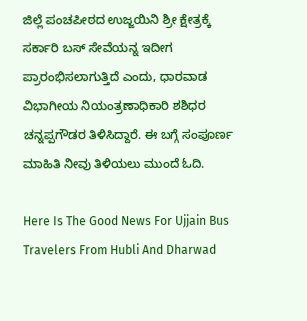ಜಿಲ್ಲೆ ಪಂಚಪೀಠದ ಉಜ್ಜಯಿನಿ ಶ್ರೀ ಕ್ಷೇತ್ರಕ್ಕೆ ಸರ್ಕಾರಿ ಬಸ್ ಸೇವೆಯನ್ನ ಇದೀಗ ಪ್ರಾರಂಭಿಸಲಾಗುತ್ತಿದೆ ಎಂದು, ಧಾರವಾಡ ವಿಭಾಗೀಯ ನಿಯಂತ್ರಣಾಧಿಕಾರಿ ಶಶಿಧರ ಚನ್ನಪ್ಪಗೌಡರ ತಿಳಿಸಿದ್ದಾರೆ. ಈ ಬಗ್ಗೆ ಸಂಪೂರ್ಣ ಮಾಹಿತಿ ನೀವು ತಿಳಿಯಲು ಮುಂದೆ ಓದಿ.

Here Is The Good News For Ujjain Bus Travelers From Hubli And Dharwad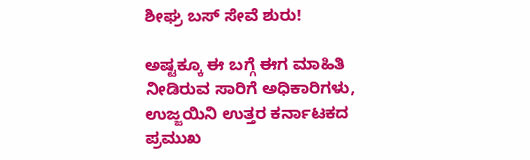ಶೀಘ್ರ ಬಸ್ ಸೇವೆ ಶುರು!

ಅಷ್ಟಕ್ಕೂ ಈ ಬಗ್ಗೆ ಈಗ ಮಾಹಿತಿ ನೀಡಿರುವ ಸಾರಿಗೆ ಅಧಿಕಾರಿಗಳು, ಉಜ್ಜಯಿನಿ ಉತ್ತರ ಕರ್ನಾಟಕದ ಪ್ರಮುಖ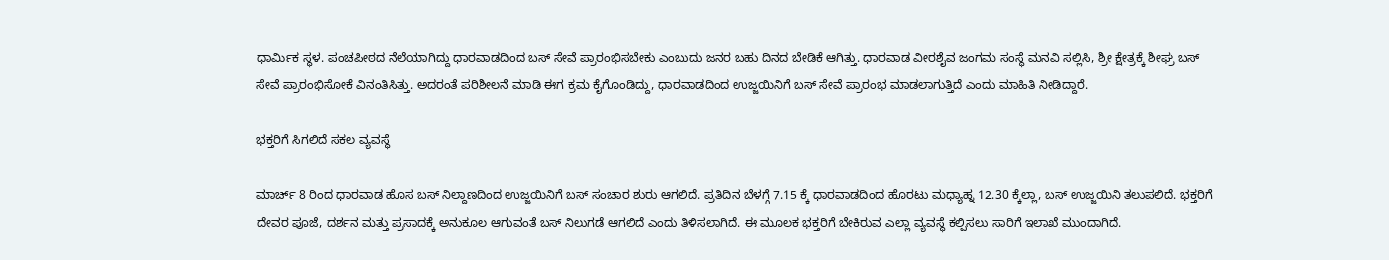ಧಾರ್ಮಿಕ ಸ್ಥಳ. ಪಂಚಪೀಠದ ನೆಲೆಯಾಗಿದ್ದು ಧಾರವಾಡದಿಂದ ಬಸ್ ಸೇವೆ ಪ್ರಾರಂಭಿಸಬೇಕು ಎಂಬುದು ಜನರ ಬಹು ದಿನದ ಬೇಡಿಕೆ ಆಗಿತ್ತು. ಧಾರವಾಡ ವೀರಶೈವ ಜಂಗಮ ಸಂಸ್ಥೆ ಮನವಿ ಸಲ್ಲಿಸಿ, ಶ್ರೀ ಕ್ಷೇತ್ರಕ್ಕೆ ಶೀಘ್ರ ಬಸ್ ಸೇವೆ ಪ್ರಾರಂಭಿಸೋಕೆ ವಿನಂತಿಸಿತ್ತು. ಅದರಂತೆ ಪರಿಶೀಲನೆ ಮಾಡಿ ಈಗ ಕ್ರಮ ಕೈಗೊಂಡಿದ್ದು, ಧಾರವಾಡದಿಂದ ಉಜ್ಜಯಿನಿಗೆ ಬಸ್ ಸೇವೆ ಪ್ರಾರಂಭ ಮಾಡಲಾಗುತ್ತಿದೆ ಎಂದು ಮಾಹಿತಿ ನೀಡಿದ್ದಾರೆ.

ಭಕ್ತರಿಗೆ ಸಿಗಲಿದೆ ಸಕಲ ವ್ಯವಸ್ಥೆ

ಮಾರ್ಚ್ 8 ರಿಂದ ಧಾರವಾಡ ಹೊಸ ಬಸ್ ನಿಲ್ದಾಣದಿಂದ ಉಜ್ಜಯಿನಿಗೆ ಬಸ್ ಸಂಚಾರ ಶುರು ಆಗಲಿದೆ. ಪ್ರತಿದಿನ ಬೆಳಗ್ಗೆ 7.15 ಕ್ಕೆ ಧಾರವಾಡದಿಂದ ಹೊರಟು ಮಧ್ಯಾಹ್ನ 12.30 ಕ್ಕೆಲ್ಲಾ, ಬಸ್ ಉಜ್ಜಯಿನಿ ತಲುಪಲಿದೆ. ಭಕ್ತರಿಗೆ ದೇವರ ಪೂಜೆ, ದರ್ಶನ ಮತ್ತು ಪ್ರಸಾದಕ್ಕೆ ಅನುಕೂಲ ಆಗುವಂತೆ ಬಸ್ ನಿಲುಗಡೆ ಆಗಲಿದೆ ಎಂದು ತಿಳಿಸಲಾಗಿದೆ. ಈ ಮೂಲಕ ಭಕ್ತರಿಗೆ ಬೇಕಿರುವ ಎಲ್ಲಾ ವ್ಯವಸ್ಥೆ ಕಲ್ಪಿಸಲು ಸಾರಿಗೆ ಇಲಾಖೆ ಮುಂದಾಗಿದೆ.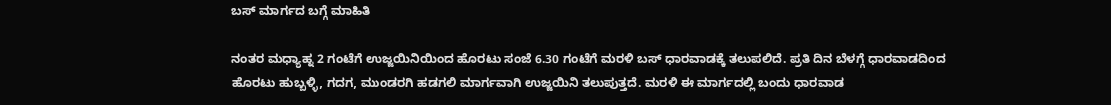ಬಸ್ ಮಾರ್ಗದ ಬಗ್ಗೆ ಮಾಹಿತಿ

ನಂತರ ಮಧ್ಯಾಹ್ನ 2 ಗಂಟೆಗೆ ಉಜ್ಜಯಿನಿಯಿಂದ ಹೊರಟು ಸಂಜೆ 6.30 ಗಂಟೆಗೆ ಮರಳಿ ಬಸ್ ಧಾರವಾಡಕ್ಕೆ ತಲುಪಲಿದೆ. ಪ್ರತಿ ದಿನ ಬೆಳಗ್ಗೆ ಧಾರವಾಡದಿಂದ ಹೊರಟು ಹುಬ್ಬಳ್ಳಿ, ಗದಗ, ಮುಂಡರಗಿ ಹಡಗಲಿ ಮಾರ್ಗವಾಗಿ ಉಜ್ಜಯಿನಿ ತಲುಪುತ್ತದೆ. ಮರಳಿ ಈ ಮಾರ್ಗದಲ್ಲಿ ಬಂದು ಧಾರವಾಡ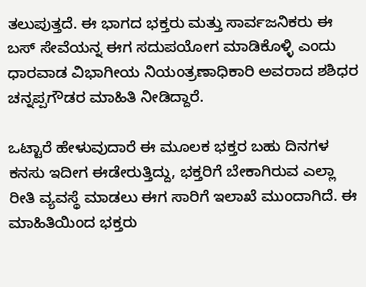ತಲುಪುತ್ತದೆ. ಈ ಭಾಗದ ಭಕ್ತರು ಮತ್ತು ಸಾರ್ವಜನಿಕರು ಈ ಬಸ್ ಸೇವೆಯನ್ನ ಈಗ ಸದುಪಯೋಗ ಮಾಡಿಕೊಳ್ಳಿ ಎಂದು ಧಾರವಾಡ ವಿಭಾಗೀಯ ನಿಯಂತ್ರಣಾಧಿಕಾರಿ ಅವರಾದ ಶಶಿಧರ ಚನ್ನಪ್ಪಗೌಡರ ಮಾಹಿತಿ ನೀಡಿದ್ದಾರೆ.

ಒಟ್ಟಾರೆ ಹೇಳುವುದಾರೆ ಈ ಮೂಲಕ ಭಕ್ತರ ಬಹು ದಿನಗಳ ಕನಸು ಇದೀಗ ಈಡೇರುತ್ತಿದ್ದು, ಭಕ್ತರಿಗೆ ಬೇಕಾಗಿರುವ ಎಲ್ಲಾ ರೀತಿ ವ್ಯವಸ್ಥೆ ಮಾಡಲು ಈಗ ಸಾರಿಗೆ ಇಲಾಖೆ ಮುಂದಾಗಿದೆ. ಈ ಮಾಹಿತಿಯಿಂದ ಭಕ್ತರು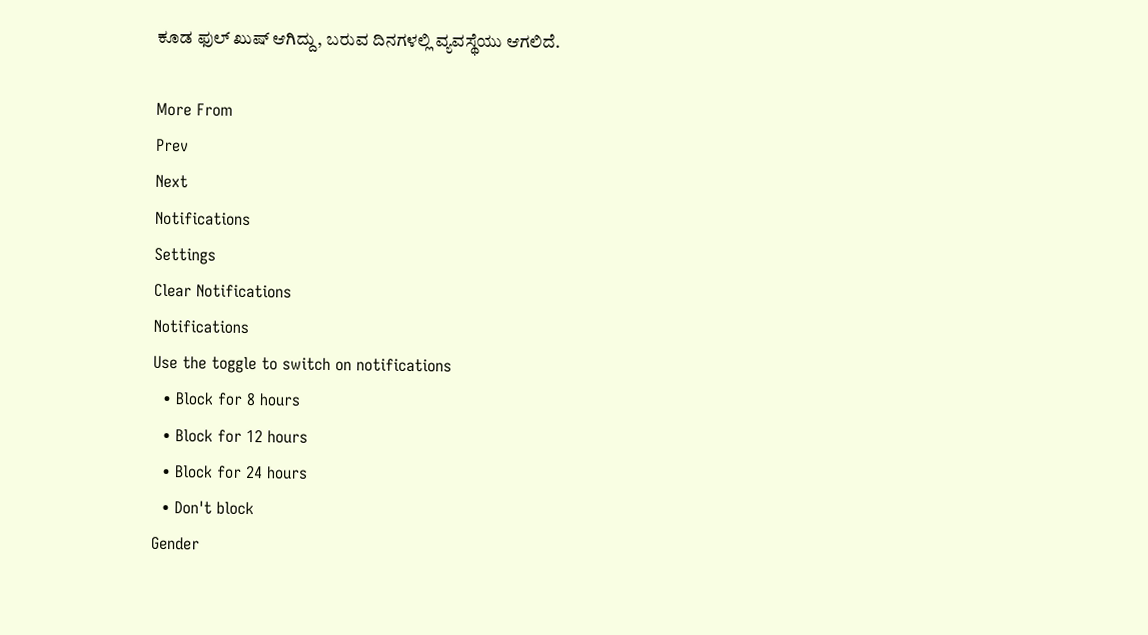ಕೂಡ ಫುಲ್ ಖುಷ್ ಆಗಿದ್ದು, ಬರುವ ದಿನಗಳಲ್ಲಿ ವ್ಯವಸ್ಥೆಯು ಆಗಲಿದೆ.

More From
Prev
Next
Notifications
Settings
Clear Notifications
Notifications
Use the toggle to switch on notifications
  • Block for 8 hours
  • Block for 12 hours
  • Block for 24 hours
  • Don't block
Gender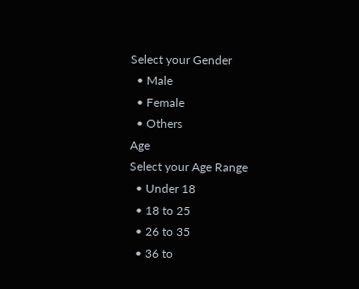Select your Gender
  • Male
  • Female
  • Others
Age
Select your Age Range
  • Under 18
  • 18 to 25
  • 26 to 35
  • 36 to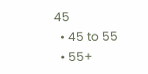45
  • 45 to 55
  • 55+